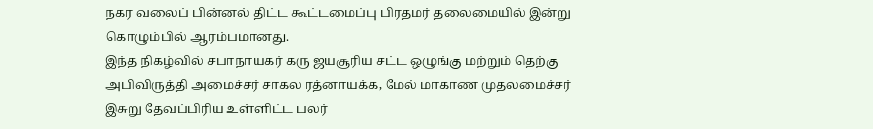நகர வலைப் பின்னல் திட்ட கூட்டமைப்பு பிரதமர் தலைமையில் இன்று கொழும்பில் ஆரம்பமானது.
இந்த நிகழ்வில் சபாநாயகர் கரு ஜயசூரிய சட்ட ஒழுங்கு மற்றும் தெற்கு அபிவிருத்தி அமைச்சர் சாகல ரத்னாயக்க, மேல் மாகாண முதலமைச்சர் இசுறு தேவப்பிரிய உள்ளிட்ட பலர்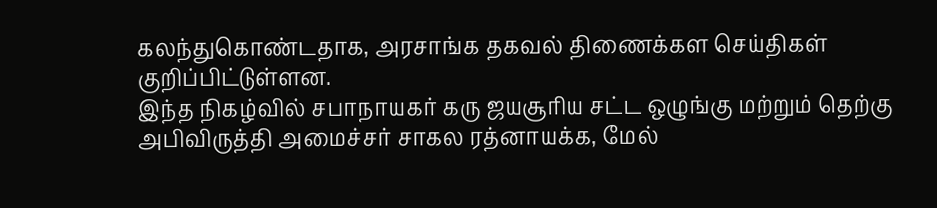கலந்துகொண்டதாக, அரசாங்க தகவல் திணைக்கள செய்திகள் குறிப்பிட்டுள்ளன.
இந்த நிகழ்வில் சபாநாயகர் கரு ஜயசூரிய சட்ட ஒழுங்கு மற்றும் தெற்கு அபிவிருத்தி அமைச்சர் சாகல ரத்னாயக்க, மேல்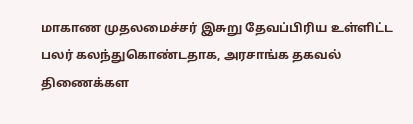மாகாண முதலமைச்சர் இசுறு தேவப்பிரிய உள்ளிட்ட பலர் கலந்துகொண்டதாக, அரசாங்க தகவல் திணைக்கள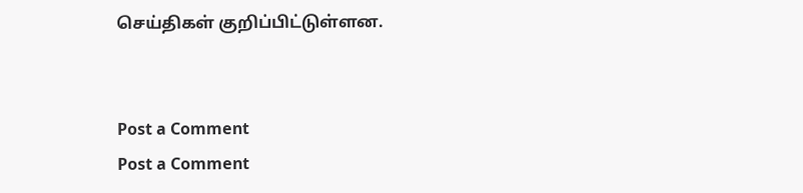செய்திகள் குறிப்பிட்டுள்ளன.


Post a Comment
Post a Comment